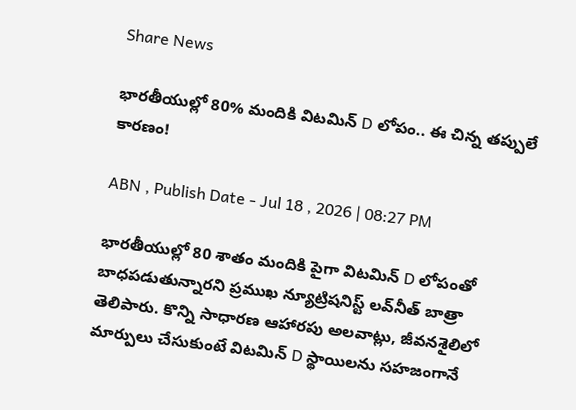Share News

భారతీయుల్లో 80% మందికి విటమిన్ D లోపం.. ఈ చిన్న తప్పులే కారణం!

ABN , Publish Date - Jul 18 , 2026 | 08:27 PM

భారతీయుల్లో 80 శాతం మందికి పైగా విటమిన్ D లోపంతో బాధపడుతున్నారని ప్రముఖ న్యూట్రిషనిస్ట్ లవ్‌నీత్ బాత్రా తెలిపారు. కొన్ని సాధారణ ఆహారపు అలవాట్లు, జీవనశైలిలో మార్పులు చేసుకుంటే విటమిన్ D స్థాయిలను సహజంగానే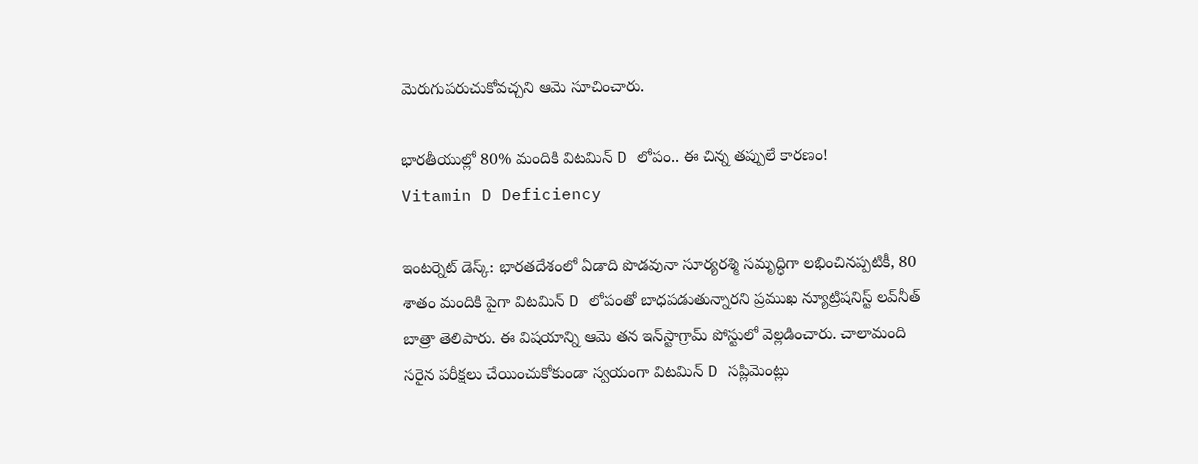మెరుగుపరుచుకోవచ్చని ఆమె సూచించారు.

భారతీయుల్లో 80% మందికి విటమిన్ D లోపం.. ఈ చిన్న తప్పులే కారణం!
Vitamin D Deficiency

ఇంటర్నెట్ డెస్క్: భారతదేశంలో ఏడాది పొడవునా సూర్యరశ్మి సమృద్ధిగా లభించినప్పటికీ, 80 శాతం మందికి పైగా విటమిన్ D లోపంతో బాధపడుతున్నారని ప్రముఖ న్యూట్రిషనిస్ట్ లవ్‌నీత్ బాత్రా తెలిపారు. ఈ విషయాన్ని ఆమె తన ఇన్‌స్టాగ్రామ్ పోస్టులో వెల్లడించారు. చాలామంది సరైన పరీక్షలు చేయించుకోకుండా స్వయంగా విటమిన్ D సప్లిమెంట్లు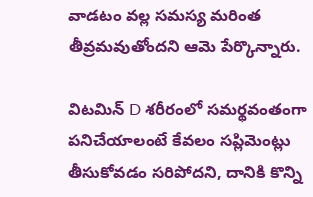వాడటం వల్ల సమస్య మరింత తీవ్రమవుతోందని ఆమె పేర్కొన్నారు.

విటమిన్ D శరీరంలో సమర్థవంతంగా పనిచేయాలంటే కేవలం సప్లిమెంట్లు తీసుకోవడం సరిపోదని, దానికి కొన్ని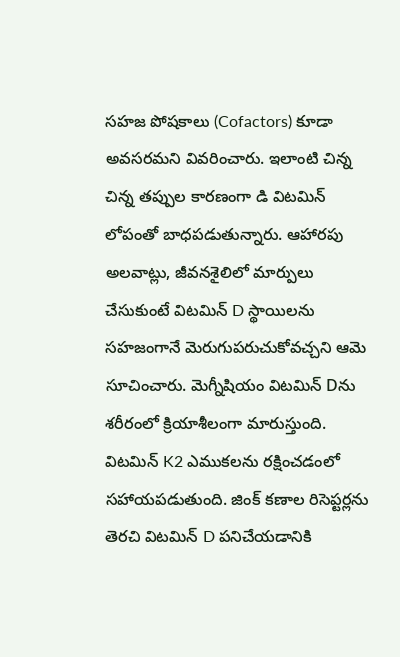సహజ పోషకాలు (Cofactors) కూడా అవసరమని వివరించారు. ఇలాంటి చిన్న చిన్న తప్పుల కారణంగా డి విటమిన్ లోపంతో బాధపడుతున్నారు. ఆహారపు అలవాట్లు, జీవనశైలిలో మార్పులు చేసుకుంటే విటమిన్ D స్థాయిలను సహజంగానే మెరుగుపరుచుకోవచ్చని ఆమె సూచించారు. మెగ్నీషియం విటమిన్ Dను శరీరంలో క్రియాశీలంగా మారుస్తుంది. విటమిన్ K2 ఎముకలను రక్షించడంలో సహాయపడుతుంది. జింక్ కణాల రిసెప్టర్లను తెరచి విటమిన్ D పనిచేయడానికి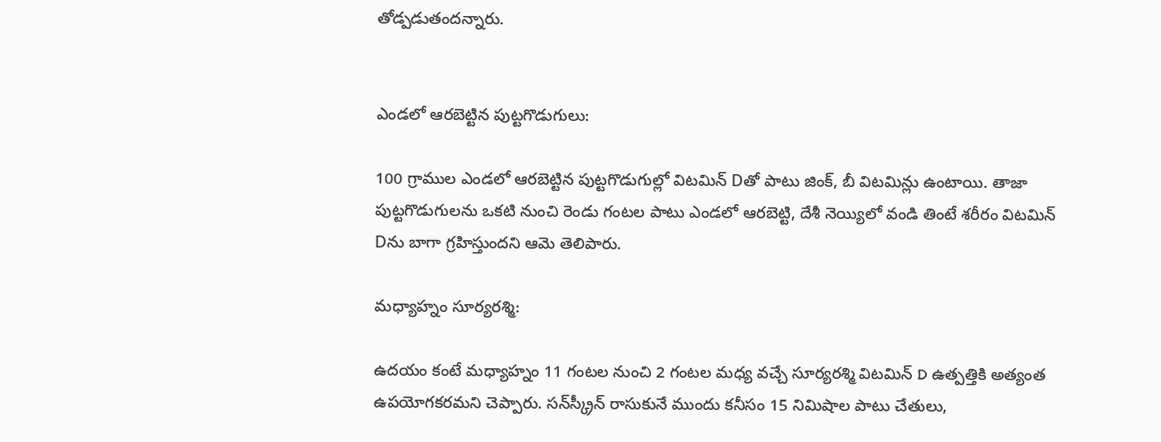తోడ్పడుతందన్నారు.


ఎండలో ఆరబెట్టిన పుట్టగొడుగులు:

100 గ్రాముల ఎండలో ఆరబెట్టిన పుట్టగొడుగుల్లో విటమిన్ Dతో పాటు జింక్, బీ విటమిన్లు ఉంటాయి. తాజా పుట్టగొడుగులను ఒకటి నుంచి రెండు గంటల పాటు ఎండలో ఆరబెట్టి, దేశీ నెయ్యిలో వండి తింటే శరీరం విటమిన్ Dను బాగా గ్రహిస్తుందని ఆమె తెలిపారు.

మధ్యాహ్నం సూర్యరశ్మి:

ఉదయం కంటే మధ్యాహ్నం 11 గంటల నుంచి 2 గంటల మధ్య వచ్చే సూర్యరశ్మి విటమిన్ D ఉత్పత్తికి అత్యంత ఉపయోగకరమని చెప్పారు. సన్‌స్క్రీన్ రాసుకునే ముందు కనీసం 15 నిమిషాల పాటు చేతులు,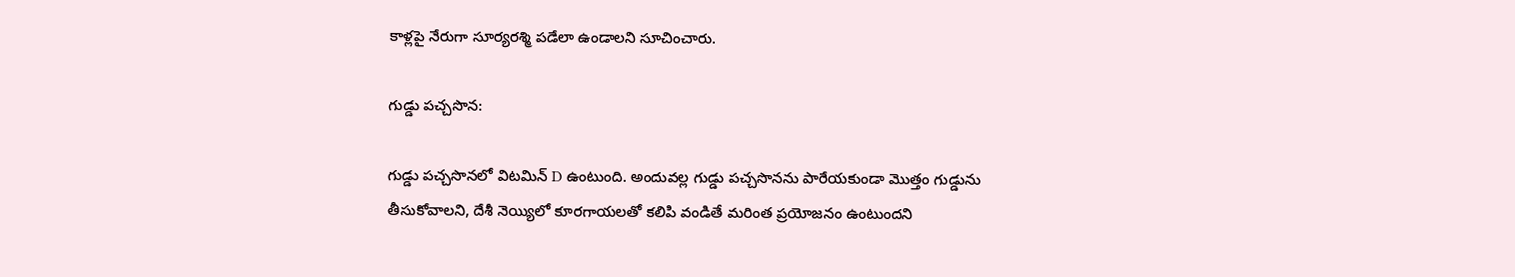కాళ్లపై నేరుగా సూర్యరశ్మి పడేలా ఉండాలని సూచించారు.

గుడ్డు పచ్చసొన:

గుడ్డు పచ్చసొనలో విటమిన్ D ఉంటుంది. అందువల్ల గుడ్డు పచ్చసొనను పారేయకుండా మొత్తం గుడ్డును తీసుకోవాలని, దేశీ నెయ్యిలో కూరగాయలతో కలిపి వండితే మరింత ప్రయోజనం ఉంటుందని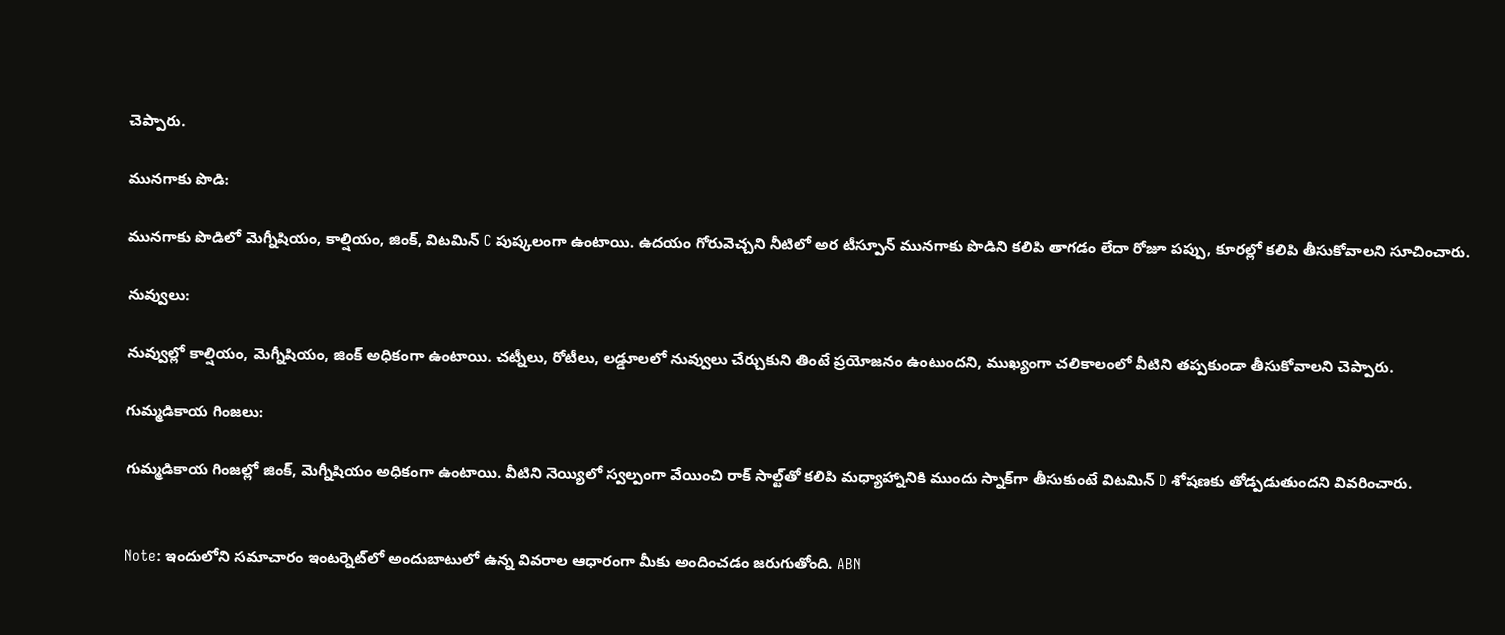చెప్పారు.

మునగాకు పొడి:

మునగాకు పొడిలో మెగ్నీషియం, కాల్షియం, జింక్, విటమిన్ C పుష్కలంగా ఉంటాయి. ఉదయం గోరువెచ్చని నీటిలో అర టీస్పూన్ మునగాకు పొడిని కలిపి తాగడం లేదా రోజూ పప్పు, కూరల్లో కలిపి తీసుకోవాలని సూచించారు.

నువ్వులు:

నువ్వుల్లో కాల్షియం, మెగ్నీషియం, జింక్ అధికంగా ఉంటాయి. చట్నీలు, రోటీలు, లడ్డూలలో నువ్వులు చేర్చుకుని తింటే ప్రయోజనం ఉంటుందని, ముఖ్యంగా చలికాలంలో వీటిని తప్పకుండా తీసుకోవాలని చెప్పారు.

గుమ్మడికాయ గింజలు:

గుమ్మడికాయ గింజల్లో జింక్, మెగ్నీషియం అధికంగా ఉంటాయి. వీటిని నెయ్యిలో స్వల్పంగా వేయించి రాక్ సాల్ట్‌తో కలిపి మధ్యాహ్నానికి ముందు స్నాక్‌గా తీసుకుంటే విటమిన్ D శోషణకు తోడ్పడుతుందని వివరించారు.


Note: ఇందులోని సమాచారం ఇంటర్నెట్‌లో అందుబాటులో ఉన్న వివరాల ఆధారంగా మీకు అందించడం జరుగుతోంది. ABN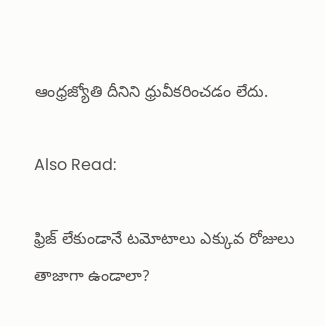ఆంధ్రజ్యోతి దీనిని ధ్రువీకరించడం లేదు.

Also Read:

ఫ్రిజ్ లేకుండానే టమోటాలు ఎక్కువ రోజులు తాజాగా ఉండాలా?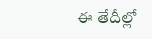ఈ తేదీల్లో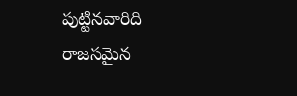పుట్టినవారిది రాజసమైన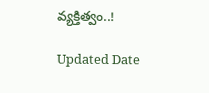వ్యక్తిత్వం..!

Updated Date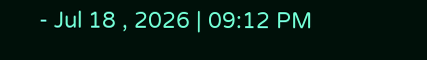- Jul 18 , 2026 | 09:12 PM